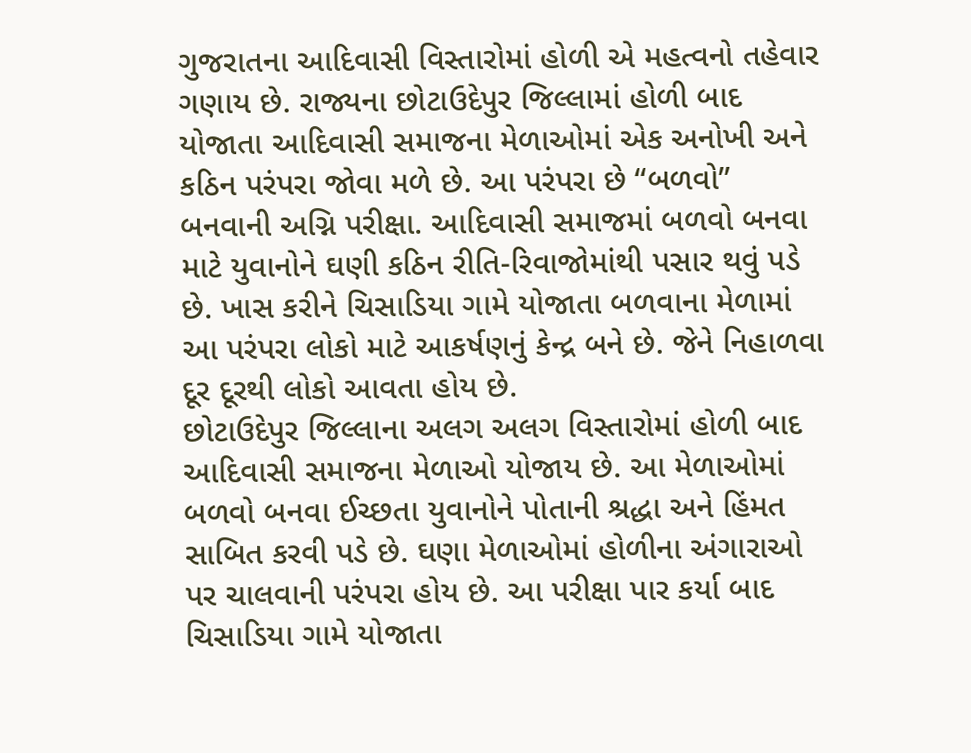ગુજરાતના આદિવાસી વિસ્તારોમાં હોળી એ મહત્વનો તહેવાર ગણાય છે. રાજ્યના છોટાઉદેપુર જિલ્લામાં હોળી બાદ યોજાતા આદિવાસી સમાજના મેળાઓમાં એક અનોખી અને કઠિન પરંપરા જોવા મળે છે. આ પરંપરા છે “બળવો” બનવાની અગ્નિ પરીક્ષા. આદિવાસી સમાજમાં બળવો બનવા માટે યુવાનોને ઘણી કઠિન રીતિ-રિવાજોમાંથી પસાર થવું પડે છે. ખાસ કરીને ચિસાડિયા ગામે યોજાતા બળવાના મેળામાં આ પરંપરા લોકો માટે આકર્ષણનું કેન્દ્ર બને છે. જેને નિહાળવા દૂર દૂરથી લોકો આવતા હોય છે.
છોટાઉદેપુર જિલ્લાના અલગ અલગ વિસ્તારોમાં હોળી બાદ આદિવાસી સમાજના મેળાઓ યોજાય છે. આ મેળાઓમાં બળવો બનવા ઈચ્છતા યુવાનોને પોતાની શ્રદ્ધા અને હિંમત સાબિત કરવી પડે છે. ઘણા મેળાઓમાં હોળીના અંગારાઓ પર ચાલવાની પરંપરા હોય છે. આ પરીક્ષા પાર કર્યા બાદ ચિસાડિયા ગામે યોજાતા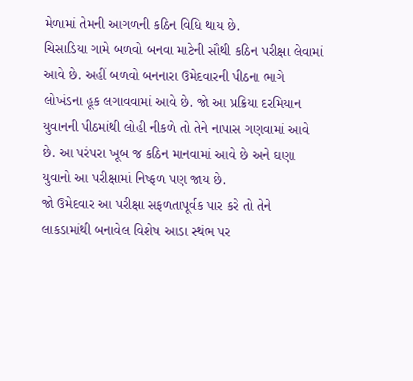મેળામાં તેમની આગળની કઠિન વિધિ થાય છે.
ચિસાડિયા ગામે બળવો બનવા માટેની સૌથી કઠિન પરીક્ષા લેવામાં આવે છે. અહીં બળવો બનનારા ઉમેદવારની પીઠના ભાગે લોખંડના હૂક લગાવવામાં આવે છે. જો આ પ્રક્રિયા દરમિયાન યુવાનની પીઠમાંથી લોહી નીકળે તો તેને નાપાસ ગણવામાં આવે છે. આ પરંપરા ખૂબ જ કઠિન માનવામાં આવે છે અને ઘણા યુવાનો આ પરીક્ષામાં નિષ્ફળ પણ જાય છે.
જો ઉમેદવાર આ પરીક્ષા સફળતાપૂર્વક પાર કરે તો તેને લાકડામાંથી બનાવેલ વિશેષ આડા સ્થંભ પર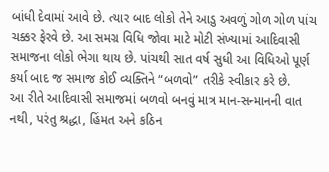બાંધી દેવામાં આવે છે. ત્યાર બાદ લોકો તેને આડુ અવળું ગોળ ગોળ પાંચ ચક્કર ફેરવે છે. આ સમગ્ર વિધિ જોવા માટે મોટી સંખ્યામાં આદિવાસી સમાજના લોકો ભેગા થાય છે. પાંચથી સાત વર્ષ સુધી આ વિધિઓ પૂર્ણ કર્યા બાદ જ સમાજ કોઈ વ્યક્તિને “બળવો” તરીકે સ્વીકાર કરે છે.
આ રીતે આદિવાસી સમાજમાં બળવો બનવું માત્ર માન-સન્માનની વાત નથી, પરંતુ શ્રદ્ધા, હિંમત અને કઠિન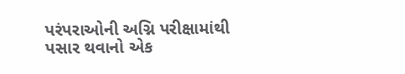પરંપરાઓની અગ્નિ પરીક્ષામાંથી પસાર થવાનો એક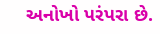અનોખો પરંપરા છે.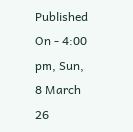Published On - 4:00 pm, Sun, 8 March 26